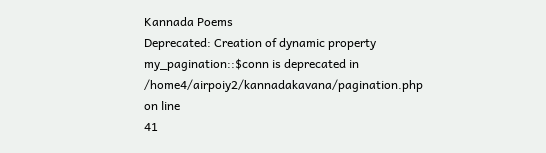Kannada Poems
Deprecated: Creation of dynamic property my_pagination::$conn is deprecated in
/home4/airpoiy2/kannadakavana/pagination.php on line
41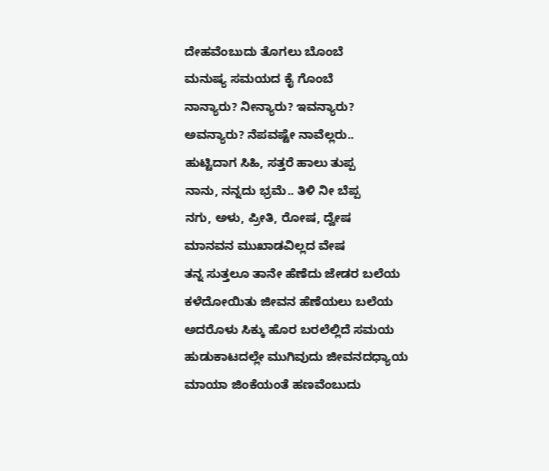ದೇಹವೆಂಬುದು ತೊಗಲು ಬೊಂಬೆ
ಮನುಷ್ಯ ಸಮಯದ ಕೈ ಗೊಂಬೆ
ನಾನ್ಯಾರು? ನೀನ್ಯಾರು? ಇವನ್ಯಾರು?
ಅವನ್ಯಾರು? ನೆಪವಷ್ಟೇ ನಾವೆಲ್ಲರು..
ಹುಟ್ಟಿದಾಗ ಸಿಹಿ, ಸತ್ತರೆ ಹಾಲು ತುಪ್ಪ
ನಾನು, ನನ್ನದು ಭ್ರಮೆ.. ತಿಳಿ ನೀ ಬೆಪ್ಪ
ನಗು, ಅಳು, ಪ್ರೀತಿ, ರೋಷ, ದ್ವೇಷ
ಮಾನವನ ಮುಖಾಡವಿಲ್ಲದ ವೇಷ
ತನ್ನ ಸುತ್ತಲೂ ತಾನೇ ಹೆಣೆದು ಜೇಡರ ಬಲೆಯ
ಕಳೆದೋಯಿತು ಜೀವನ ಹೆಣೆಯಲು ಬಲೆಯ
ಅದರೊಳು ಸಿಕ್ಕು ಹೊರ ಬರಲೆಲ್ಲಿದೆ ಸಮಯ
ಹುಡುಕಾಟದಲ್ಲೇ ಮುಗಿವುದು ಜೀವನದಧ್ಯಾಯ
ಮಾಯಾ ಜಿಂಕೆಯಂತೆ ಹಣವೆಂಬುದು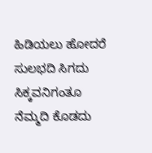ಹಿಡಿಯಲು ಹೋದರೆ ಸುಲಭದಿ ಸಿಗದು
ಸಿಕ್ಕವನಿಗಂತೂ ನೆಮ್ಮದಿ ಕೊಡದು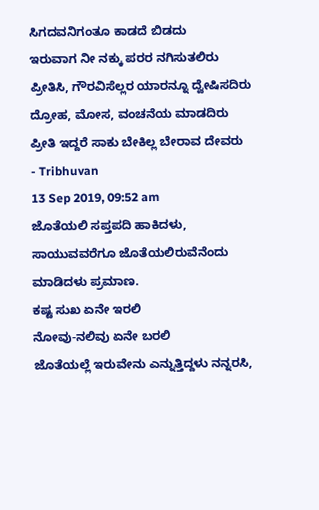ಸಿಗದವನಿಗಂತೂ ಕಾಡದೆ ಬಿಡದು
ಇರುವಾಗ ನೀ ನಕ್ಕು ಪರರ ನಗಿಸುತಲಿರು
ಪ್ರೀತಿಸಿ, ಗೌರವಿಸೆಲ್ಲರ ಯಾರನ್ನೂ ದ್ವೇಷಿಸದಿರು
ದ್ರೋಹ, ಮೋಸ, ವಂಚನೆಯ ಮಾಡದಿರು
ಪ್ರೀತಿ ಇದ್ದರೆ ಸಾಕು ಬೇಕಿಲ್ಲ ಬೇರಾವ ದೇವರು
- Tribhuvan
13 Sep 2019, 09:52 am
ಜೊತೆಯಲಿ ಸಪ್ತಪದಿ ಹಾಕಿದಳು,
ಸಾಯುವವರೆಗೂ ಜೊತೆಯಲಿರುವೆನೆಂದು
ಮಾಡಿದಳು ಪ್ರಮಾಣ.
ಕಷ್ಟ ಸುಖ ಏನೇ ಇರಲಿ
ನೋವು-ನಲಿವು ಏನೇ ಬರಲಿ
ಜೊತೆಯಲ್ಲೆ ಇರುವೇನು ಎನ್ನುತ್ತಿದ್ದಳು ನನ್ನರಸಿ,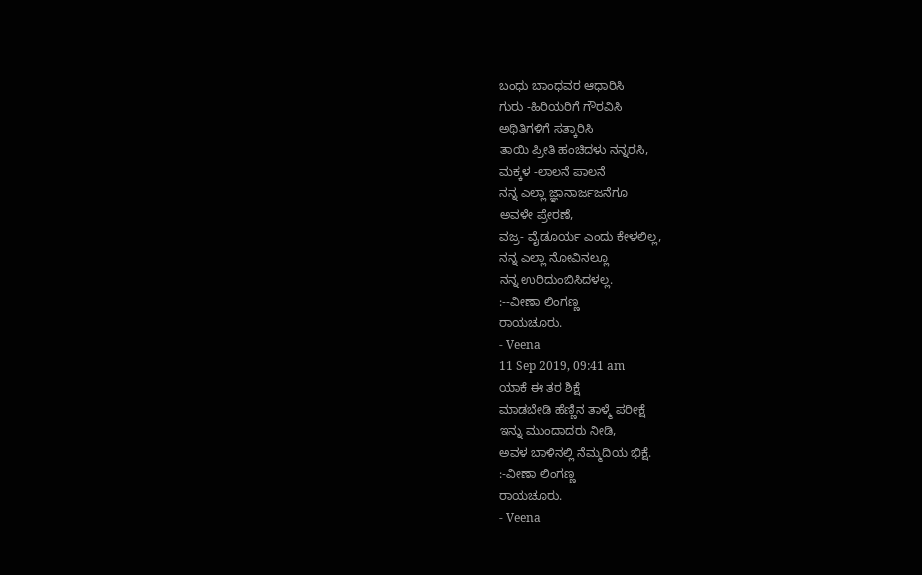ಬಂಧು ಬಾಂಧವರ ಆಧಾರಿಸಿ
ಗುರು -ಹಿರಿಯರಿಗೆ ಗೌರವಿಸಿ
ಅಥಿತಿಗಳಿಗೆ ಸತ್ಕಾರಿಸಿ
ತಾಯಿ ಪ್ರೀತಿ ಹಂಚಿದಳು ನನ್ನರಸಿ,
ಮಕ್ಕಳ -ಲಾಲನೆ ಪಾಲನೆ
ನನ್ನ ಎಲ್ಲಾ ಜ್ಞಾನಾರ್ಜಜನೆಗೂ
ಅವಳೇ ಪ್ರೇರಣೆ,
ವಜ್ರ- ವೈಡೂರ್ಯ ಎಂದು ಕೇಳಲಿಲ್ಲ,
ನನ್ನ ಎಲ್ಲಾ ನೋವಿನಲ್ಲೂ
ನನ್ನ ಉರಿದುಂಬಿಸಿದಳಲ್ಲ.
:--ವೀಣಾ ಲಿಂಗಣ್ಣ
ರಾಯಚೂರು.
- Veena
11 Sep 2019, 09:41 am
ಯಾಕೆ ಈ ತರ ಶಿಕ್ಷೆ
ಮಾಡಬೇಡಿ ಹೆಣ್ಣಿನ ತಾಳ್ಮೆ ಪರೀಕ್ಷೆ
ಇನ್ನು ಮುಂದಾದರು ನೀಡಿ,
ಅವಳ ಬಾಳಿನಲ್ಲಿ ನೆಮ್ಮದಿಯ ಭಿಕ್ಷೆ.
:-ವೀಣಾ ಲಿಂಗಣ್ಣ
ರಾಯಚೂರು.
- Veena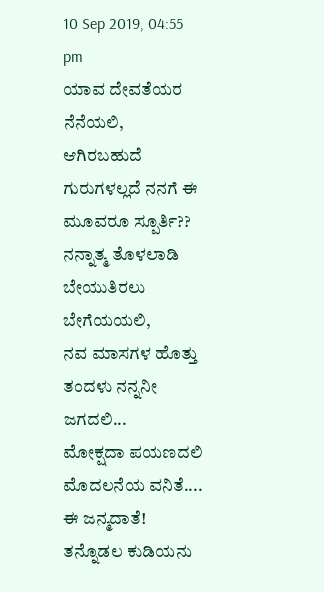10 Sep 2019, 04:55 pm
ಯಾವ ದೇವತೆಯರ ನೆನೆಯಲಿ, ಆಗಿರಬಹುದೆ ಗುರುಗಳಲ್ಲದೆ ನನಗೆ ಈ ಮೂವರೂ ಸ್ಪೂರ್ತಿ??
ನನ್ನಾತ್ಮ ತೊಳಲಾಡಿ ಬೇಯುತಿರಲು ಬೇಗೆಯಯಲಿ,
ನವ ಮಾಸಗಳ ಹೊತ್ತು ತಂದಳು ನನ್ನನೀ ಜಗದಲಿ...
ಮೋಕ್ಷದಾ ಪಯಣದಲಿ ಮೊದಲನೆಯ ವನಿತೆ....
ಈ ಜನ್ಮದಾತೆ!
ತನ್ನೊಡಲ ಕುಡಿಯನು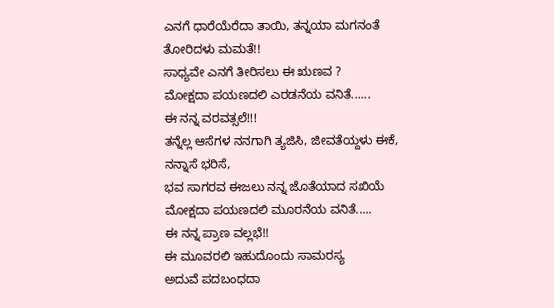ಎನಗೆ ಧಾರೆಯೆರೆದಾ ತಾಯಿ, ತನ್ನಯಾ ಮಗನಂತೆ ತೋರಿದಳು ಮಮತೆ!!
ಸಾಧ್ಯವೇ ಎನಗೆ ತೀರಿಸಲು ಈ ಋಣವ ?
ಮೋಕ್ಷದಾ ಪಯಣದಲಿ ಎರಡನೆಯ ವನಿತೆ......
ಈ ನನ್ನ ವರವತ್ಸಲೆ!!!
ತನ್ನೆಲ್ಲ ಆಸೆಗಳ ನನಗಾಗಿ ತ್ಯಜಿಸಿ, ಜೀವತೆಯ್ದಳು ಈಕೆ, ನನ್ನಾಸೆ ಭರಿಸೆ,
ಭವ ಸಾಗರವ ಈಜಲು ನನ್ನ ಜೊತೆಯಾದ ಸಖಿಯೆ
ಮೋಕ್ಷದಾ ಪಯಣದಲಿ ಮೂರನೆಯ ವನಿತೆ.....
ಈ ನನ್ನ ಪ್ರಾಣ ವಲ್ಲಭೆ!!
ಈ ಮೂವರಲಿ ಇಹುದೊಂದು ಸಾಮರಸ್ಯ
ಅದುವೆ ಪದಬಂಧದಾ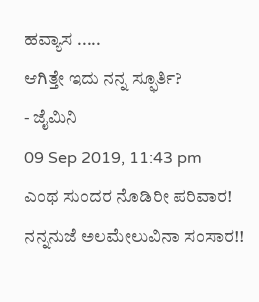ಹವ್ಯಾಸ .....
ಆಗಿತ್ತೇ ಇದು ನನ್ನ ಸ್ಫೂರ್ತಿ?
- ಜೈಮಿನಿ
09 Sep 2019, 11:43 pm
ಎಂಥ ಸುಂದರ ನೊಡಿರೀ ಪರಿವಾರ!
ನನ್ನನುಜೆ ಅಲಮೇಲುವಿನಾ ಸಂಸಾರ!!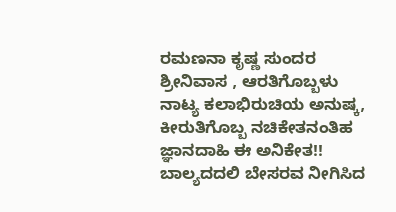ರಮಣನಾ ಕೃಷ್ಣ ಸುಂದರ ಶ್ರೀನಿವಾಸ , ಆರತಿಗೊಬ್ಬಳು ನಾಟ್ಯ ಕಲಾಭಿರುಚಿಯ ಅನುಷ್ಕ,
ಕೀರುತಿಗೊಬ್ಬ ನಚಿಕೇತನಂತಿಹ ಜ್ಞಾನದಾಹಿ ಈ ಅನಿಕೇತ!!
ಬಾಲ್ಯದದಲಿ ಬೇಸರವ ನೀಗಿಸಿದ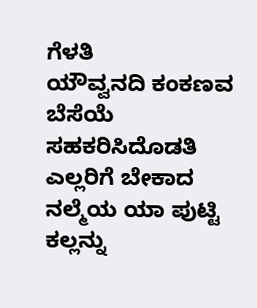ಗೆಳತಿ
ಯೌವ್ವನದಿ ಕಂಕಣವ ಬೆಸೆಯೆ ಸಹಕರಿಸಿದೊಡತಿ
ಎಲ್ಲರಿಗೆ ಬೇಕಾದ ನಲ್ಮೆಯ ಯಾ ಪುಟ್ಟಿ
ಕಲ್ಲನ್ನು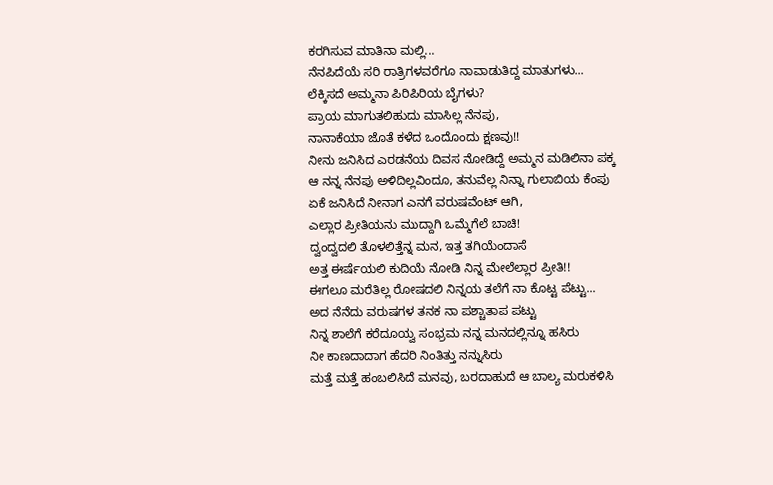ಕರಗಿಸುವ ಮಾತಿನಾ ಮಲ್ಲಿ...
ನೆನಪಿದೆಯೆ ಸರಿ ರಾತ್ರಿಗಳವರೆಗೂ ನಾವಾಡುತಿದ್ದ ಮಾತುಗಳು...
ಲೆಕ್ಕಿಸದೆ ಅಮ್ಮನಾ ಪಿರಿಪಿರಿಯ ಬೈಗಳು?
ಪ್ರಾಯ ಮಾಗುತಲಿಹುದು ಮಾಸಿಲ್ಲ ನೆನಪು,
ನಾನಾಕೆಯಾ ಜೊತೆ ಕಳೆದ ಒಂದೊಂದು ಕ್ಷಣವು!!
ನೀನು ಜನಿಸಿದ ಎರಡನೆಯ ದಿವಸ ನೋಡಿದ್ದೆ ಅಮ್ಮನ ಮಡಿಲಿನಾ ಪಕ್ಕ
ಆ ನನ್ನ ನೆನಪು ಅಳಿದಿಲ್ಲವಿಂದೂ, ತನುವೆಲ್ಲ ನಿನ್ನಾ ಗುಲಾಬಿಯ ಕೆಂಪು
ಏಕೆ ಜನಿಸಿದೆ ನೀನಾಗ ಎನಗೆ ವರುಷವೆಂಟ್ ಆಗಿ,
ಎಲ್ಲಾರ ಪ್ರೀತಿಯನು ಮುದ್ದಾಗಿ ಒಮ್ಮೆಗೆಲೆ ಬಾಚಿ!
ದ್ವಂದ್ವದಲಿ ತೊಳಲಿತ್ತೆನ್ನ ಮನ, ಇತ್ತ ತಗಿಯೆಂದಾಸೆ
ಅತ್ತ ಈರ್ಷೆಯಲಿ ಕುದಿಯೆ ನೋಡಿ ನಿನ್ನ ಮೇಲೆಲ್ಲಾರ ಪ್ರೀತಿ!!
ಈಗಲೂ ಮರೆತಿಲ್ಲ ರೋಷದಲಿ ನಿನ್ನಯ ತಲೆಗೆ ನಾ ಕೊಟ್ಟ ಪೆಟ್ಟು...
ಅದ ನೆನೆದು ವರುಷಗಳ ತನಕ ನಾ ಪಶ್ಚಾತಾಪ ಪಟ್ಟು
ನಿನ್ನ ಶಾಲೆಗೆ ಕರೆದೂಯ್ವ ಸಂಭ್ರಮ ನನ್ನ ಮನದಲ್ಲಿನ್ನೂ ಹಸಿರು
ನೀ ಕಾಣದಾದಾಗ ಹೆದರಿ ನಿಂತಿತ್ತು ನನ್ನುಸಿರು
ಮತ್ತೆ ಮತ್ತೆ ಹಂಬಲಿಸಿದೆ ಮನವು, ಬರದಾಹುದೆ ಆ ಬಾಲ್ಯ ಮರುಕಳಿಸಿ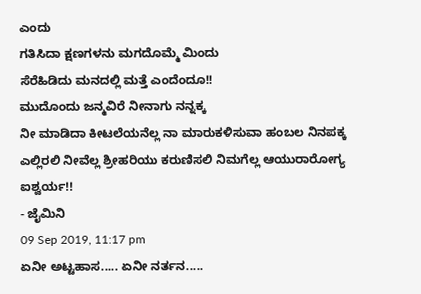ಎಂದು
ಗತಿಸಿದಾ ಕ್ಷಣಗಳನು ಮಗದೊಮ್ಮೆ ಮಿಂದು
ಸೆರೆಹಿಡಿದು ಮನದಲ್ಲಿ ಮತ್ತೆ ಎಂದೆಂದೂ!!
ಮುದೊಂದು ಜನ್ಮವಿರೆ ನೀನಾಗು ನನ್ನಕ್ಕ
ನೀ ಮಾಡಿದಾ ಕೀಟಲೆಯನೆಲ್ಲ ನಾ ಮಾರುಕಳಿಸುವಾ ಹಂಬಲ ನಿನಪಕ್ಕ
ಎಲ್ಲಿರಲಿ ನೀವೆಲ್ಲ ಶ್ರೀಹರಿಯು ಕರುಣಿಸಲಿ ನಿಮಗೆಲ್ಲ ಆಯುರಾರೋಗ್ಯ ಐಶ್ವರ್ಯ!!
- ಜೈಮಿನಿ
09 Sep 2019, 11:17 pm
ಏನೀ ಅಟ್ಟಹಾಸ..... ಏನೀ ನರ್ತನ.....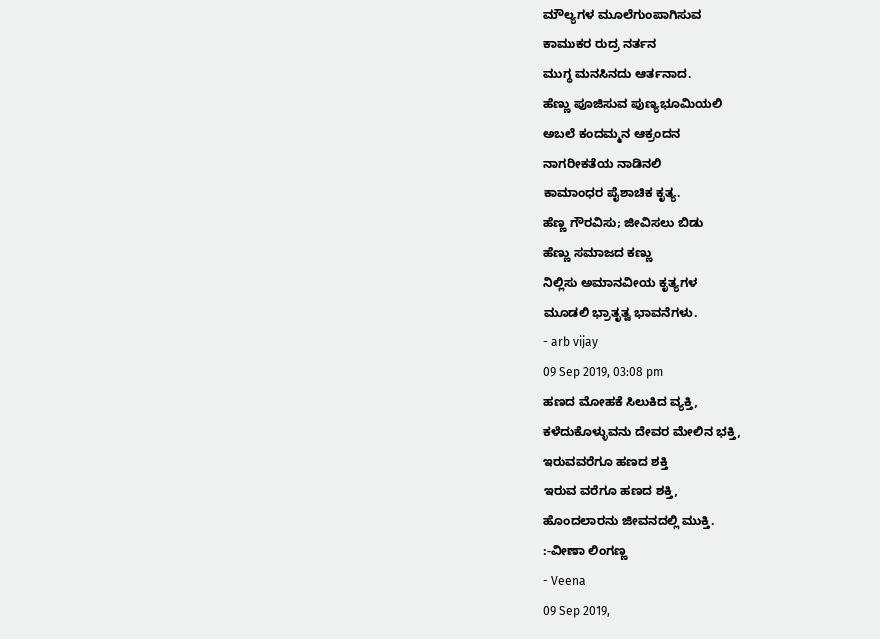ಮೌಲ್ಯಗಳ ಮೂಲೆಗುಂಪಾಗಿಸುವ
ಕಾಮುಕರ ರುದ್ರ ನರ್ತನ
ಮುಗ್ಧ ಮನಸಿನದು ಆರ್ತನಾದ.
ಹೆಣ್ಣು ಪೂಜಿಸುವ ಪುಣ್ಯಭೂಮಿಯಲಿ
ಅಬಲೆ ಕಂದಮ್ಮನ ಆಕ್ರಂದನ
ನಾಗರೀಕತೆಯ ನಾಡಿನಲಿ
ಕಾಮಾಂಧರ ಪೈಶಾಚಿಕ ಕೃತ್ಯ.
ಹೆಣ್ಣ ಗೌರವಿಸು; ಜೀವಿಸಲು ಬಿಡು
ಹೆಣ್ಣು ಸಮಾಜದ ಕಣ್ಣು
ನಿಲ್ಲಿಸು ಅಮಾನವೀಯ ಕೃತ್ಯಗಳ
ಮೂಡಲಿ ಭ್ರಾತೃತ್ವ ಭಾವನೆಗಳು.
- arb vijay
09 Sep 2019, 03:08 pm
ಹಣದ ಮೋಹಕೆ ಸಿಲುಕಿದ ವ್ಯಕ್ತಿ,
ಕಳೆದುಕೊಳ್ಳುವನು ದೇವರ ಮೇಲಿನ ಭಕ್ತಿ,
ಇರುವವರೆಗೂ ಹಣದ ಶಕ್ತಿ
ಇರುವ ವರೆಗೂ ಹಣದ ಶಕ್ತಿ,
ಹೊಂದಲಾರನು ಜೀವನದಲ್ಲಿ ಮುಕ್ತಿ.
:-ವೀಣಾ ಲಿಂಗಣ್ಣ
- Veena
09 Sep 2019,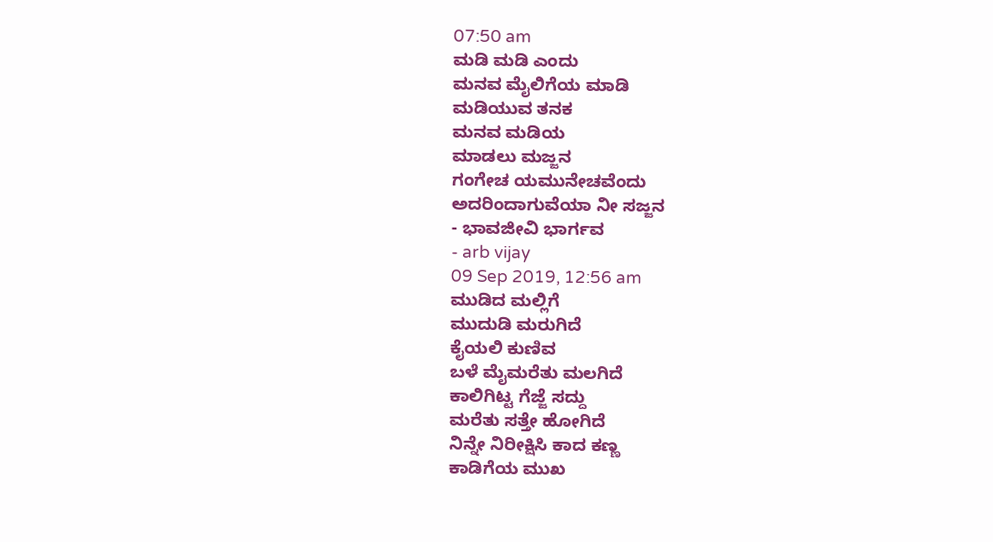07:50 am
ಮಡಿ ಮಡಿ ಎಂದು
ಮನವ ಮೈಲಿಗೆಯ ಮಾಡಿ
ಮಡಿಯುವ ತನಕ
ಮನವ ಮಡಿಯ
ಮಾಡಲು ಮಜ್ಜನ
ಗಂಗೇಚ ಯಮುನೇಚವೆಂದು
ಅದರಿಂದಾಗುವೆಯಾ ನೀ ಸಜ್ಜನ
- ಭಾವಜೀವಿ ಭಾರ್ಗವ
- arb vijay
09 Sep 2019, 12:56 am
ಮುಡಿದ ಮಲ್ಲಿಗೆ
ಮುದುಡಿ ಮರುಗಿದೆ
ಕೈಯಲಿ ಕುಣಿವ
ಬಳೆ ಮೈಮರೆತು ಮಲಗಿದೆ
ಕಾಲಿಗಿಟ್ಟ ಗೆಜ್ಜೆ ಸದ್ದು
ಮರೆತು ಸತ್ತೇ ಹೋಗಿದೆ
ನಿನ್ನೇ ನಿರೀಕ್ಷಿಸಿ ಕಾದ ಕಣ್ಣ
ಕಾಡಿಗೆಯ ಮುಖ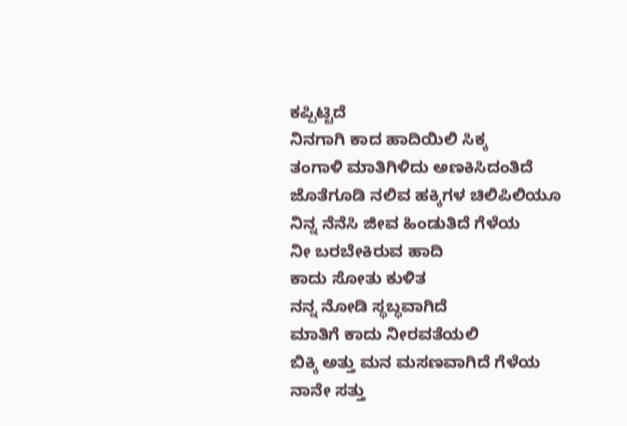ಕಪ್ಪಿಟ್ಟಿದೆ
ನಿನಗಾಗಿ ಕಾದ ಹಾದಿಯಿಲಿ ಸಿಕ್ಕ
ತಂಗಾಳಿ ಮಾತಿಗಿಳಿದು ಅಣಕಿಸಿದಂತಿದೆ
ಜೊತೆಗೂಡಿ ನಲಿವ ಹಕ್ಕಿಗಳ ಚಿಲಿಪಿಲಿಯೂ
ನಿನ್ನ ನೆನೆಸಿ ಜೀವ ಹಿಂಡುತಿದೆ ಗೆಳೆಯ
ನೀ ಬರಬೇಕಿರುವ ಹಾದಿ
ಕಾದು ಸೋತು ಕುಳಿತ
ನನ್ನ ನೋಡಿ ಸ್ಥಬ್ಧವಾಗಿದೆ
ಮಾತಿಗೆ ಕಾದು ನೀರವತೆಯಲಿ
ಬಿಕ್ಕಿ ಅತ್ತು ಮನ ಮಸಣವಾಗಿದೆ ಗೆಳೆಯ
ನಾನೇ ಸತ್ತು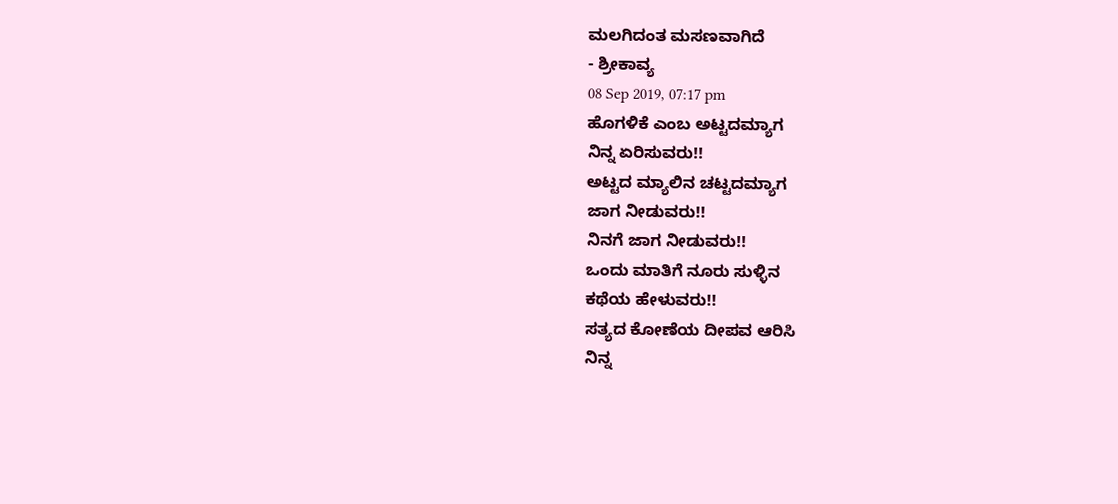ಮಲಗಿದಂತ ಮಸಣವಾಗಿದೆ
- ಶ್ರೀಕಾವ್ಯ
08 Sep 2019, 07:17 pm
ಹೊಗಳಿಕೆ ಎಂಬ ಅಟ್ಟದಮ್ಯಾಗ
ನಿನ್ನ ಏರಿಸುವರು!!
ಅಟ್ಟದ ಮ್ಯಾಲಿನ ಚಟ್ಟದಮ್ಯಾಗ
ಜಾಗ ನೀಡುವರು!!
ನಿನಗೆ ಜಾಗ ನೀಡುವರು!!
ಒಂದು ಮಾತಿಗೆ ನೂರು ಸುಳ್ಳಿನ
ಕಥೆಯ ಹೇಳುವರು!!
ಸತ್ಯದ ಕೋಣೆಯ ದೀಪವ ಆರಿಸಿ
ನಿನ್ನ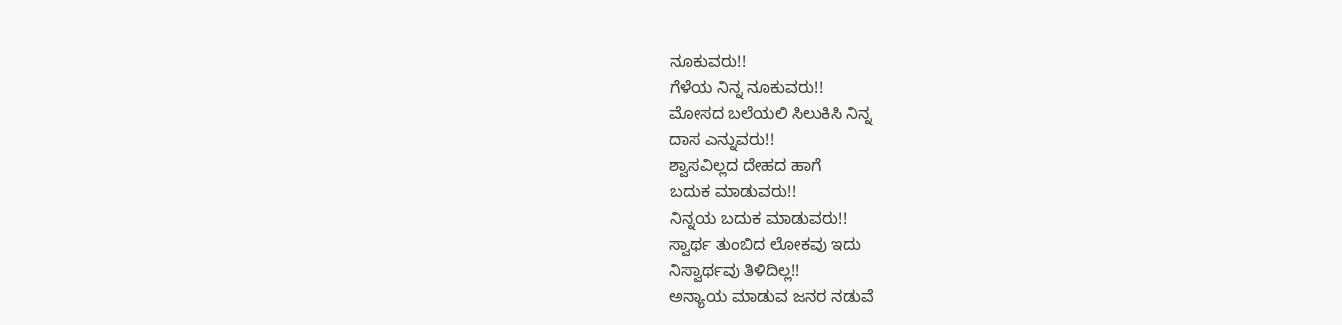ನೂಕುವರು!!
ಗೆಳೆಯ ನಿನ್ನ ನೂಕುವರು!!
ಮೋಸದ ಬಲೆಯಲಿ ಸಿಲುಕಿಸಿ ನಿನ್ನ
ದಾಸ ಎನ್ನುವರು!!
ಶ್ವಾಸವಿಲ್ಲದ ದೇಹದ ಹಾಗೆ
ಬದುಕ ಮಾಡುವರು!!
ನಿನ್ನಯ ಬದುಕ ಮಾಡುವರು!!
ಸ್ವಾರ್ಥ ತುಂಬಿದ ಲೋಕವು ಇದು
ನಿಸ್ವಾರ್ಥವು ತಿಳಿದಿಲ್ಲ!!
ಅನ್ಯಾಯ ಮಾಡುವ ಜನರ ನಡುವೆ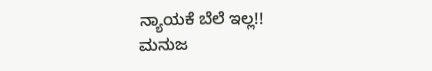ನ್ಯಾಯಕೆ ಬೆಲೆ ಇಲ್ಲ!!
ಮನುಜ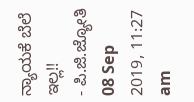ನ್ಯಾಯಕೆ ಬೆಲೆ ಇಲ್ಲ!!
- ಪಿ.ಜಿ.ಜ್ಯೋತಿ
08 Sep 2019, 11:27 am